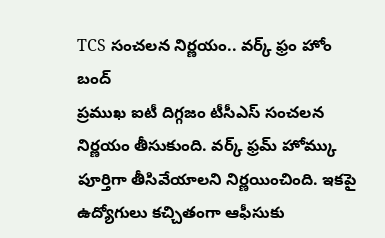TCS సంచలన నిర్ణయం.. వర్క్ ఫ్రం హోం బంద్
ప్రముఖ ఐటీ దిగ్గజం టీసీఎస్ సంచలన నిర్ణయం తీసుకుంది. వర్క్ ఫ్రమ్ హోమ్కు పూర్తిగా తీసివేయాలని నిర్ణయించింది. ఇకపై ఉద్యోగులు కచ్చితంగా ఆఫీసుకు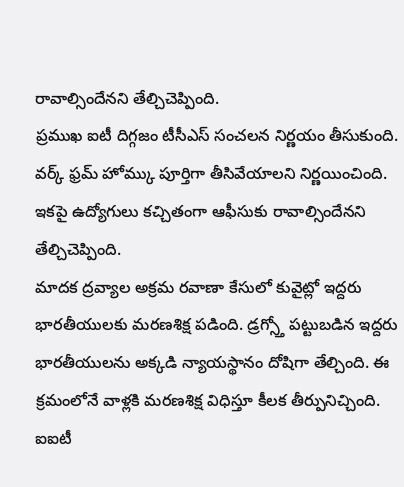రావాల్సిందేనని తేల్చిచెప్పింది.
ప్రముఖ ఐటీ దిగ్గజం టీసీఎస్ సంచలన నిర్ణయం తీసుకుంది. వర్క్ ఫ్రమ్ హోమ్కు పూర్తిగా తీసివేయాలని నిర్ణయించింది. ఇకపై ఉద్యోగులు కచ్చితంగా ఆఫీసుకు రావాల్సిందేనని తేల్చిచెప్పింది.
మాదక ద్రవ్యాల అక్రమ రవాణా కేసులో కువైట్లో ఇద్దరు భారతీయులకు మరణశిక్ష పడింది. డ్రగ్స్తో పట్టుబడిన ఇద్దరు భారతీయులను అక్కడి న్యాయస్థానం దోషిగా తేల్చింది. ఈ క్రమంలోనే వాళ్లకి మరణశిక్ష విధిస్తూ కీలక తీర్పునిచ్చింది.
ఐఐటీ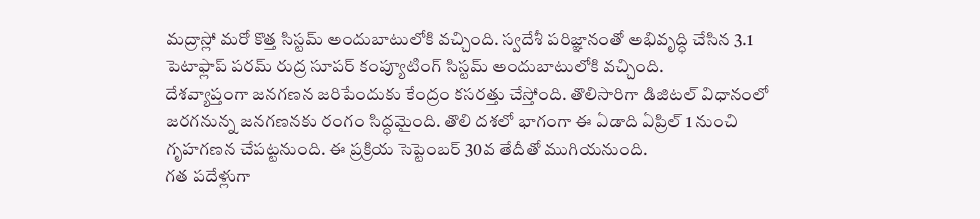మద్రాస్లో మరో కొత్త సిస్టమ్ అందుబాటులోకి వచ్చింది. స్వదేశీ పరిజ్ఞానంతో అభివృద్ధి చేసిన 3.1 పెటాఫ్లాప్ పరమ్ రుద్ర సూపర్ కంప్యూటింగ్ సిస్టమ్ అందుబాటులోకి వచ్చింది.
దేశవ్యాప్తంగా జనగణన జరిపేందుకు కేంద్రం కసరత్తు చేస్తోంది. తొలిసారిగా డిజిటల్ విధానంలో జరగనున్న జనగణనకు రంగం సిద్ధమైంది. తొలి దశలో భాగంగా ఈ ఏడాది ఏప్రిల్ 1 నుంచి గృహగణన చేపట్టనుంది. ఈ ప్రక్రియ సెప్టెంబర్ 30వ తేదీతో ముగియనుంది.
గత పదేళ్లుగా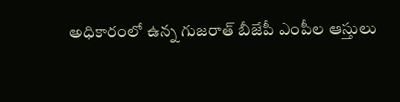అధికారంలో ఉన్న గుజరాత్ బీజేపీ ఎంపీల ఆస్తులు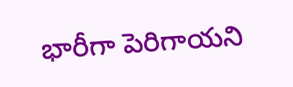భారీగా పెరిగాయని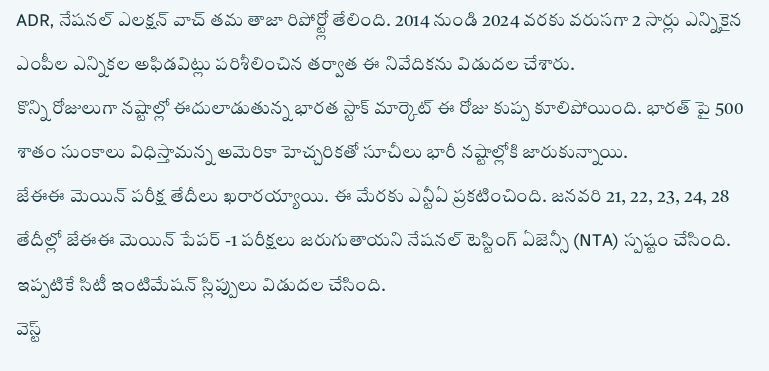ADR, నేషనల్ ఎలక్షన్ వాచ్ తమ తాజా రిపోర్ట్లో తేలింది. 2014 నుండి 2024 వరకు వరుసగా 2 సార్లు ఎన్నికైన ఎంపీల ఎన్నికల అఫిడవిట్లు పరిశీలించిన తర్వాత ఈ నివేదికను విడుదల చేశారు.
కొన్ని రోజులుగా నష్టాల్లో ఈదులాడుతున్న భారత స్టాక్ మార్కెట్ ఈ రోజు కుప్ప కూలిపోయింది. భారత్ పై 500 శాతం సుంకాలు విధిస్తామన్న అమెరికా హెచ్చరికతో సూచీలు భారీ నష్టాల్లోకి జారుకున్నాయి.
జేఈఈ మెయిన్ పరీక్ష తేదీలు ఖరారయ్యాయి. ఈ మేరకు ఎన్టీఏ ప్రకటించింది. జనవరి 21, 22, 23, 24, 28 తేదీల్లో జేఈఈ మెయిన్ పేపర్ -1 పరీక్షలు జరుగుతాయని నేషనల్ టెస్టింగ్ ఏజెన్సీ (NTA) స్పష్టం చేసింది. ఇప్పటికే సిటీ ఇంటిమేషన్ స్లిప్పులు విడుదల చేసింది.
వెస్ట్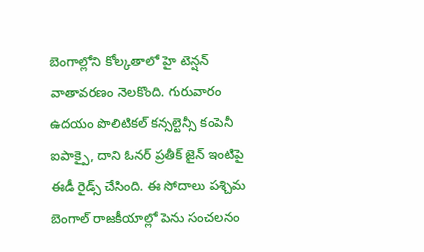బెంగాల్లోని కోల్కతాలో హై టెన్షన్ వాతావరణం నెలకొంది. గురువారం ఉదయం పొలిటికల్ కన్సల్టెన్సీ కంపెనీ ఐపాక్పై, దాని ఓనర్ ప్రతీక్ జైన్ ఇంటిపై ఈడీ రైడ్స్ చేసింది. ఈ సోదాలు పశ్చిమ బెంగాల్ రాజకీయాల్లో పెను సంచలనం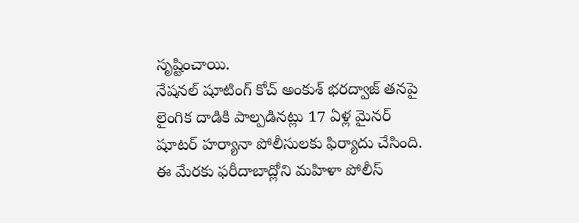సృష్టించాయి.
నేషనల్ షూటింగ్ కోచ్ అంకుశ్ భరద్వాజ్ తనపై లైంగిక దాడికి పాల్పడినట్లు 17 ఏళ్ల మైనర్ షూటర్ హర్యానా పోలీసులకు ఫిర్యాదు చేసింది. ఈ మేరకు ఫరీదాబాద్లోని మహిళా పోలీస్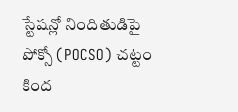స్టేషన్లో నిందితుడిపై పోక్సో (POCSO) చట్టం కింద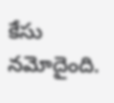కేసు నమోదైంది.